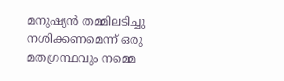മനുഷ്യൻ തമ്മിലടിച്ചു നശിക്കണമെന്ന് ഒരു മതഗ്രന്ഥവും നമ്മെ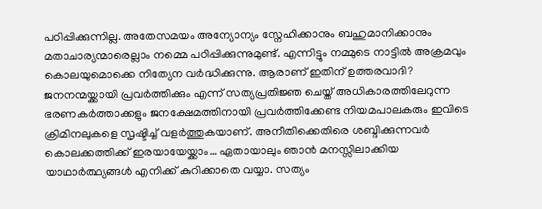പഠിപ്പിക്കുന്നില്ല. അതേസമയം അന്യോന്യം സ്നേഹിക്കാനും ബഹുമാനിക്കാനും മതാചാര്യന്മാരെല്ലാം നമ്മെ പഠിപ്പിക്കുന്നുമുണ്ട്. എന്നിട്ടും നമ്മുടെ നാട്ടിൽ അക്രമവും കൊലയുമൊക്കെ നിത്യേന വർദ്ധിക്കുന്നു. ആരാണ് ഇതിന് ഉത്തരവാദി?
ജനനന്മയ്ക്കായി പ്രവർത്തിക്കും എന്ന് സത്യപ്രതിജ്ഞ ചെയ്ത് അധികാരത്തിലേറുന്ന ഭരണകർത്താക്കളും ജനക്ഷേമത്തിനായി പ്രവർത്തിക്കേണ്ട നിയമപാലകരും ഇവിടെ ക്രിമിനലുകളെ സൃഷ്ടിച്ച് വളർത്തുകയാണ്. അനീതിക്കെതിരെ ശബ്ദിക്കുന്നവർ കൊലക്കത്തിക്ക് ഇരയായേയ്ക്കാം… ഏതായാലും ഞാൻ മനസ്സിലാക്കിയ യാഥാർത്ഥ്യങ്ങൾ എനിക്ക് കുറിക്കാതെ വയ്യാ. സത്യം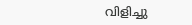വിളിച്ചു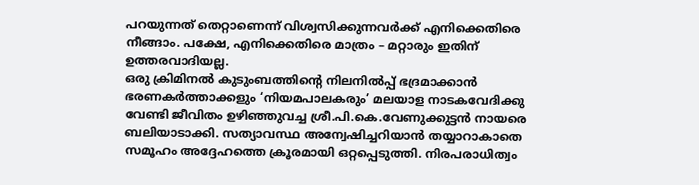പറയുന്നത് തെറ്റാണെന്ന് വിശ്വസിക്കുന്നവർക്ക് എനിക്കെതിരെ നീങ്ങാം. പക്ഷേ, എനിക്കെതിരെ മാത്രം – മറ്റാരും ഇതിന് ഉത്തരവാദിയല്ല.
ഒരു ക്രിമിനൽ കുടുംബത്തിന്റെ നിലനിൽപ്പ് ഭദ്രമാക്കാൻ ഭരണകർത്താക്കളും ‘നിയമപാലകരും’ മലയാള നാടകവേദിക്കു വേണ്ടി ജീവിതം ഉഴിഞ്ഞുവച്ച ശ്രീ.പി.കെ.വേണുക്കുട്ടൻ നായരെ ബലിയാടാക്കി. സത്യാവസ്ഥ അന്വേഷിച്ചറിയാൻ തയ്യാറാകാതെ സമൂഹം അദ്ദേഹത്തെ ക്രൂരമായി ഒറ്റപ്പെടുത്തി. നിരപരാധിത്വം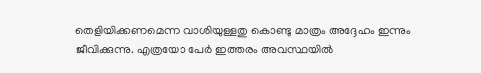തെളിയിക്കണമെന്ന വാശിയുള്ളതു കൊണ്ടു മാത്രം അദ്ദേഹം ഇന്നും ജീവിക്കുന്നു. എത്രയോ പേർ ഇത്തരം അവസ്ഥയിൽ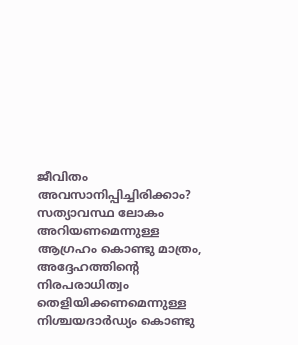ജീവിതം അവസാനിപ്പിച്ചിരിക്കാം?
സത്യാവസ്ഥ ലോകം അറിയണമെന്നുള്ള ആഗ്രഹം കൊണ്ടു മാത്രം, അദ്ദേഹത്തിന്റെ നിരപരാധിത്വം തെളിയിക്കണമെന്നുള്ള നിശ്ചയദാർഡ്യം കൊണ്ടു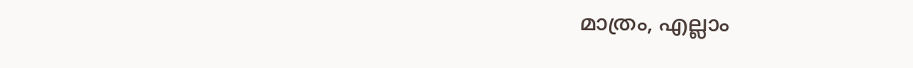മാത്രം, എല്ലാം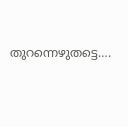തുറന്നെഴുതട്ടെ….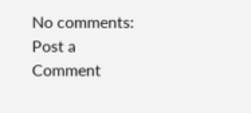No comments:
Post a Comment